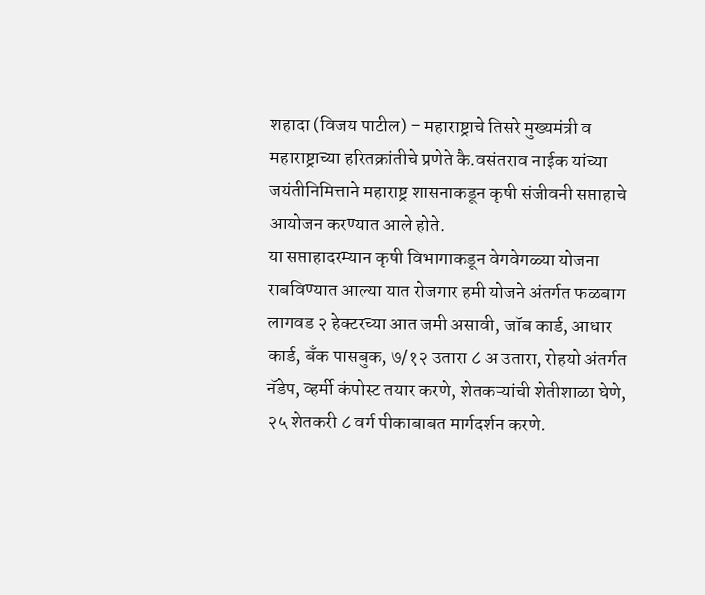शहादा (विजय पाटील) – महाराष्ट्राचे तिसरे मुख्यमंत्री व महाराष्ट्राच्या हरितक्रांतीचे प्रणेते कै.वसंतराव नाईक यांच्या जयंतीनिमित्ताने महाराष्ट्र शासनाकडून कृषी संजीवनी सप्ताहाचे आयोजन करण्यात आले होते.
या सप्ताहादरम्यान कृषी विभागाकडून वेगवेगळ्या योजना राबविण्यात आल्या यात रोजगार हमी योजने अंतर्गत फळबाग लागवड २ हेक्टरच्या आत जमी असावी, जॉब कार्ड, आधार कार्ड, बँक पासबुक, ७/१२ उतारा ८ अ उतारा, रोहयो अंतर्गत नॅडेप, व्हर्मी कंपोस्ट तयार करणे, शेतकऱ्यांची शेतीशाळा घेणे, २५ शेतकरी ८ वर्ग पीकाबाबत मार्गदर्शन करणे.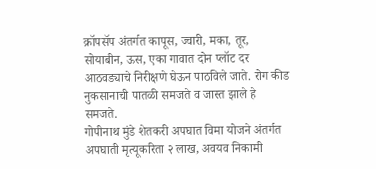क्रॉपसॅप अंतर्गत कापूस, ज्वारी, मका, तूर, सोयाबीन, ऊस, एका गावात दोन प्लॉट दर आठवड्याचे निरीक्षणे घेऊन पाठविले जाते. रोग कीड नुकसानाची पातळी समजते व जास्त झाले हे समजते.
गोपीनाथ मुंडे शेतकरी अपघात विमा योजने अंतर्गत अपघाती मृत्यूकरिता २ लाख, अवयव निकामी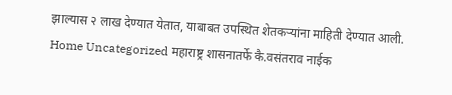झाल्यास २ लाख देण्यात येतात, याबाबत उपस्थित शेतकऱ्यांना माहिती देण्यात आली.
Home Uncategorized महाराष्ट्र शासनातर्फे कै.वसंतराव नाईक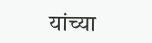यांच्या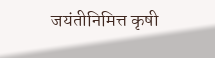जयंतीनिमित्त कृषी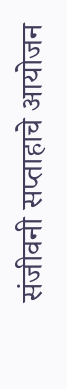संजीवनी सप्ताहाचे आयोजन